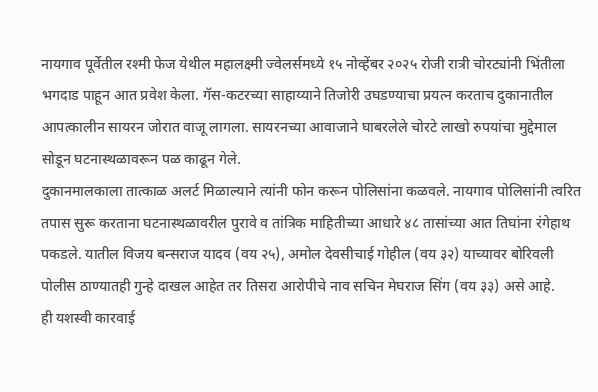नायगाव पूर्वेतील रश्मी फेज येथील महालक्ष्मी ज्वेलर्समध्ये १५ नोव्हेंबर २०२५ रोजी रात्री चोरट्यांनी भिंतीला भगदाड पाहून आत प्रवेश केला. गॅस-कटरच्या साहाय्याने तिजोरी उघडण्याचा प्रयत्न करताच दुकानातील आपत्कालीन सायरन जोरात वाजू लागला. सायरनच्या आवाजाने घाबरलेले चोरटे लाखो रुपयांचा मुद्देमाल सोडून घटनास्थळावरून पळ काढून गेले.
दुकानमालकाला तात्काळ अलर्ट मिळाल्याने त्यांनी फोन करून पोलिसांना कळवले. नायगाव पोलिसांनी त्वरित तपास सुरू करताना घटनास्थळावरील पुरावे व तांत्रिक माहितीच्या आधारे ४८ तासांच्या आत तिघांना रंगेहाथ पकडले. यातील विजय बन्सराज यादव (वय २५), अमोल देवसीचाई गोहील (वय ३२) याच्यावर बोरिवली पोलीस ठाण्यातही गुन्हे दाखल आहेत तर तिसरा आरोपीचे नाव सचिन मेघराज सिंग (वय ३३) असे आहे.
ही यशस्वी कारवाई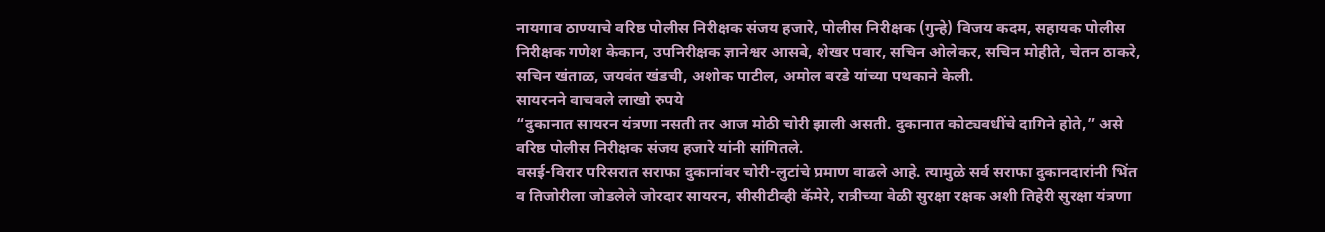नायगाव ठाण्याचे वरिष्ठ पोलीस निरीक्षक संजय हजारे, पोलीस निरीक्षक (गुन्हे) विजय कदम, सहायक पोलीस निरीक्षक गणेश केकान, उपनिरीक्षक ज्ञानेश्वर आसबे, शेखर पवार, सचिन ओलेकर, सचिन मोहीते, चेतन ठाकरे, सचिन खंताळ, जयवंत खंडची, अशोक पाटील, अमोल बरडे यांच्या पथकाने केली.
सायरनने वाचवले लाखो रुपये
“दुकानात सायरन यंत्रणा नसती तर आज मोठी चोरी झाली असती. दुकानात कोट्यवधींचे दागिने होते,” असे वरिष्ठ पोलीस निरीक्षक संजय हजारे यांनी सांगितले.
वसई-विरार परिसरात सराफा दुकानांवर चोरी-लुटांचे प्रमाण वाढले आहे. त्यामुळे सर्व सराफा दुकानदारांनी भिंत व तिजोरीला जोडलेले जोरदार सायरन, सीसीटीव्ही कॅमेरे, रात्रीच्या वेळी सुरक्षा रक्षक अशी तिहेरी सुरक्षा यंत्रणा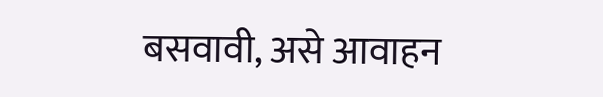बसवावी, असे आवाहन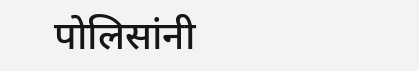पोलिसांनी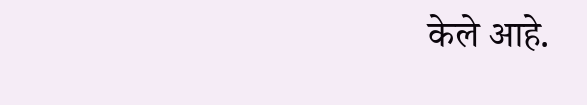केले आहे.